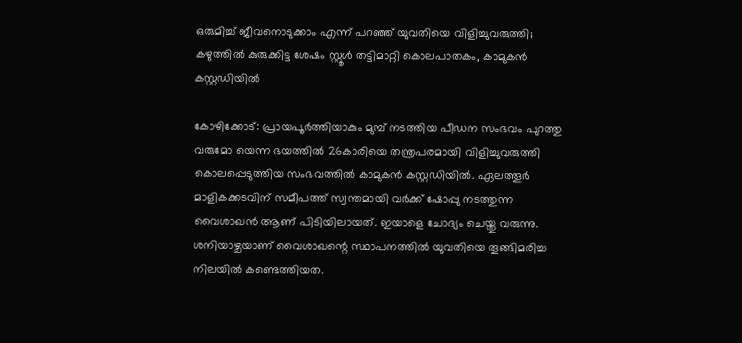ഒരുമിച്ച് ജീവനൊടുക്കാം എന്ന് പറഞ്ഞ് യുവതിയെ വിളിച്ചുവരുത്തി; കഴുത്തില്‍ കുരുക്കിട്ട ശേഷം സ്റ്റൂള്‍ തട്ടിമാറ്റി കൊലപാതകം, കാമുകന്‍ കസ്റ്റഡിയില്‍

കോഴിക്കോട്: പ്രായപൂർത്തിയാകും മുമ്പ് നടത്തിയ പീഡന സംഭവം പുറത്തു വരുമോ യെന്ന ഭയത്തില്‍ 26കാരിയെ തന്ത്രപരമായി വിളിച്ചുവരുത്തി കൊലപ്പെടുത്തിയ സംഭവത്തില്‍ കാമുകന്‍ കസ്റ്റഡിയില്‍. ഏലത്തൂര്‍ മാളികക്കടവിന് സമീപത്ത് സ്വന്തമായി വര്‍ക്ക് ഷോപ്പു നടത്തുന്ന വൈശാഖന്‍ ആണ് പിടിയിലായത്. ഇയാളെ ചോദ്യം ചെയ്തു വരുന്നു. ശനിയാഴ്ചയാണ് വൈശാഖന്റെ സ്ഥാപനത്തില്‍ യുവതിയെ തൂങ്ങിമരിച്ച നിലയില്‍ കണ്ടെത്തിയത.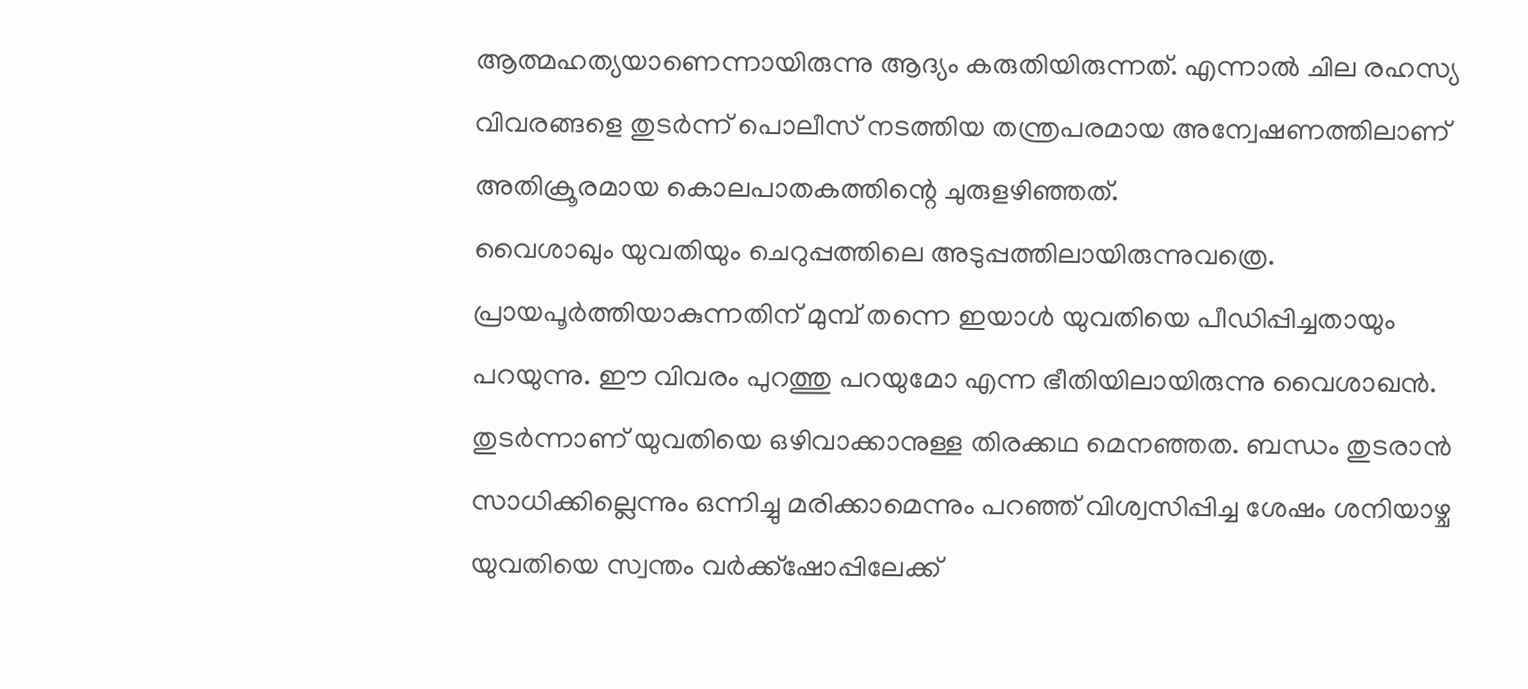ആത്മഹത്യയാണെന്നായിരുന്നു ആദ്യം കരുതിയിരുന്നത്. എന്നാല്‍ ചില രഹസ്യ വിവരങ്ങളെ തുടര്‍ന്ന് പൊലീസ് നടത്തിയ തന്ത്രപരമായ അന്വേഷണത്തിലാണ് അതിക്രൂരമായ കൊലപാതകത്തിന്റെ ചുരുളഴിഞ്ഞത്.
വൈശാഖും യുവതിയും ചെറുപ്പത്തിലെ അടുപ്പത്തിലായിരുന്നുവത്രെ. പ്രായപൂര്‍ത്തിയാകുന്നതിന് മുമ്പ് തന്നെ ഇയാള്‍ യുവതിയെ പീഡിപ്പിച്ചതായും പറയുന്നു. ഈ വിവരം പുറത്തു പറയുമോ എന്ന ഭീതിയിലായിരുന്നു വൈശാഖന്‍. തുടര്‍ന്നാണ് യുവതിയെ ഒഴിവാക്കാനുള്ള തിരക്കഥ മെനഞ്ഞത. ബന്ധം തുടരാന്‍ സാധിക്കില്ലെന്നും ഒന്നിച്ചു മരിക്കാമെന്നും പറഞ്ഞ് വിശ്വസിപ്പിച്ച ശേഷം ശനിയാഴ്ച യുവതിയെ സ്വന്തം വര്‍ക്ക്‌ഷോപ്പിലേക്ക്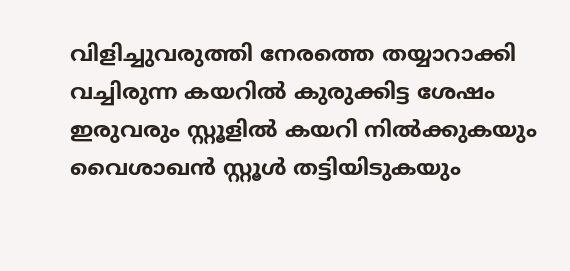വിളിച്ചുവരുത്തി നേരത്തെ തയ്യാറാക്കി വച്ചിരുന്ന കയറില്‍ കുരുക്കിട്ട ശേഷം ഇരുവരും സ്റ്റൂളില്‍ കയറി നില്‍ക്കുകയും വൈശാഖന്‍ സ്റ്റൂള്‍ തട്ടിയിടുകയും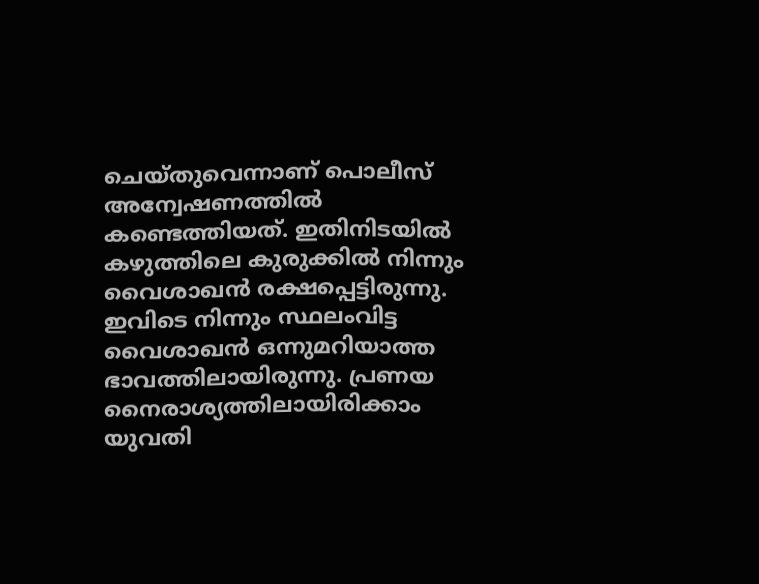ചെയ്തുവെന്നാണ് പൊലീസ് അന്വേഷണത്തിൽ കണ്ടെത്തിയത്. ഇതിനിടയില്‍ കഴുത്തിലെ കുരുക്കില്‍ നിന്നും വൈശാഖന്‍ രക്ഷപ്പെട്ടിരുന്നു. ഇവിടെ നിന്നും സ്ഥലംവിട്ട വൈശാഖന്‍ ഒന്നുമറിയാത്ത ഭാവത്തിലായിരുന്നു. പ്രണയ നൈരാശ്യത്തിലായിരിക്കാം യുവതി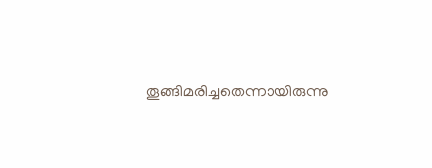തൂങ്ങിമരിച്ചതെന്നായിരുന്നു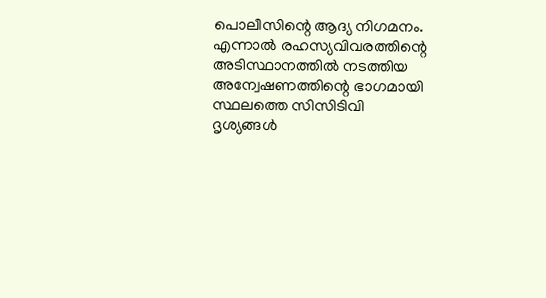പൊലീസിന്റെ ആദ്യ നിഗമനം.
എന്നാല്‍ രഹസ്യവിവരത്തിന്റെ അടിസ്ഥാനത്തില്‍ നടത്തിയ അന്വേഷണത്തിന്റെ ഭാഗമായി സ്ഥലത്തെ സിസിടിവി ദൃശ്യങ്ങള്‍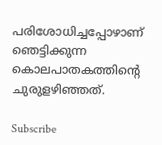പരിശോധിച്ചപ്പോഴാണ് ഞെട്ടിക്കുന്ന കൊലപാതകത്തിന്റെ ചുരുളഴിഞ്ഞത്.

Subscribe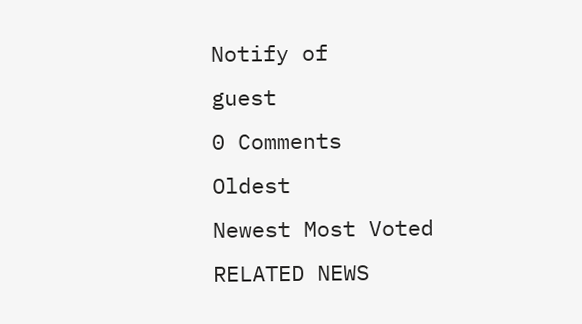Notify of
guest
0 Comments
Oldest
Newest Most Voted
RELATED NEWS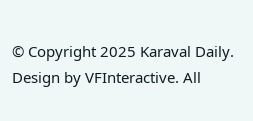© Copyright 2025 Karaval Daily. Design by VFInteractive. All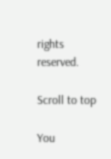rights reserved.

Scroll to top

You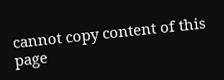cannot copy content of this page